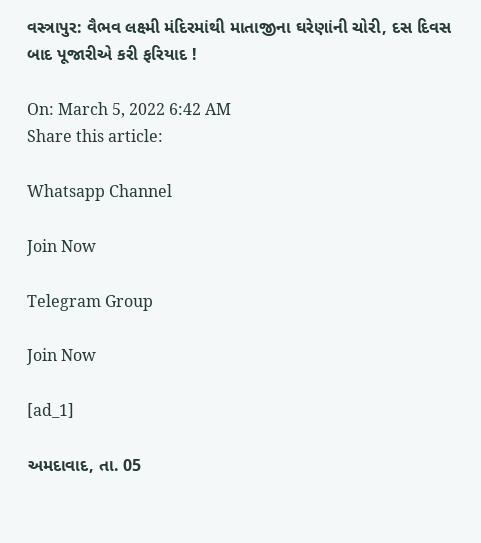વસ્ત્રાપુર: વૈભવ લક્ષ્મી મંદિરમાંથી માતાજીના ઘરેણાંની ચોરી, દસ દિવસ બાદ પૂજારીએ કરી ફરિયાદ !

On: March 5, 2022 6:42 AM
Share this article:

Whatsapp Channel

Join Now

Telegram Group

Join Now

[ad_1]

અમદાવાદ, તા. 05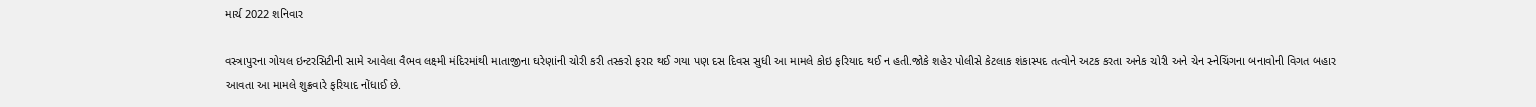માર્ચ 2022 શનિવાર

વસ્ત્રાપુરના ગોયલ ઇન્ટરસિટીની સામે આવેલા વૈભવ લક્ષ્મી મંદિરમાંથી માતાજીના ઘરેણાંની ચોરી કરી તસ્કરો ફરાર થઈ ગયા પણ દસ દિવસ સુધી આ મામલે કોઇ ફરિયાદ થઈ ન હતી.જોકે શહેર પોલીસે કેટલાક શંકાસ્પદ તત્વોને અટક કરતા અનેક ચોરી અને ચેન સ્નેચિંગના બનાવોની વિગત બહાર આવતા આ મામલે શુક્રવારે ફરિયાદ નોંધાઈ છે.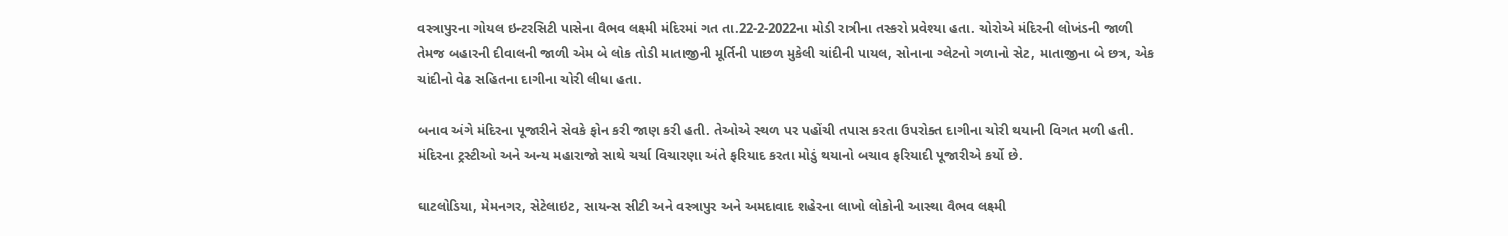વસ્ત્રાપુરના ગોયલ ઇન્ટરસિટી પાસેના વૈભવ લક્ષ્મી મંદિરમાં ગત તા.22-2-2022ના મોડી રાત્રીના તસ્કરો પ્રવેશ્યા હતા. ચોરોએ મંદિરની લોખંડની જાળી તેમજ બહારની દીવાલની જાળી એમ બે લોક તોડી માતાજીની મૂર્તિની પાછળ મુકેલી ચાંદીની પાયલ, સોનાના ગ્લેટનો ગળાનો સેટ, માતાજીના બે છત્ર, એક ચાંદીનો વેઢ સહિતના દાગીના ચોરી લીધા હતા.

બનાવ અંગે મંદિરના પૂજારીને સેવકે ફોન કરી જાણ કરી હતી. તેઓએ સ્થળ પર પહોંચી તપાસ કરતા ઉપરોક્ત દાગીના ચોરી થયાની વિગત મળી હતી. મંદિરના ટ્રસ્ટીઓ અને અન્ય મહારાજો સાથે ચર્ચા વિચારણા અંતે ફરિયાદ કરતા મોડું થયાનો બચાવ ફરિયાદી પૂજારીએ કર્યો છે.

ઘાટલોડિયા, મેમનગર, સેટેલાઇટ, સાયન્સ સીટી અને વસ્ત્રાપુર અને અમદાવાદ શહેરના લાખો લોકોની આસ્થા વૈભવ લક્ષ્મી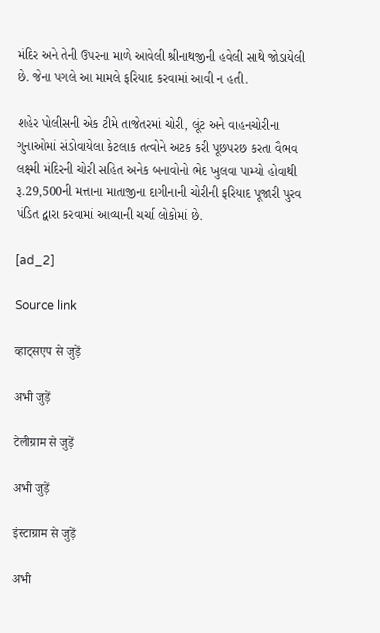મંદિર અને તેની ઉપરના માળે આવેલી શ્રીનાથજીની હવેલી સાથે જોડાયેલી છે. જેના પગલે આ મામલે ફરિયાદ કરવામાં આવી ન હતી.

શહેર પોલીસની એક ટીમે તાજેતરમાં ચોરી, લૂંટ અને વાહનચોરીના ગુનાઓમાં સંડોવાયેલા કેટલાક તત્વોને અટક કરી પૂછપરછ કરતા વૈભવ લક્ષ્મી મંદિરની ચોરી સહિત અનેક બનાવોનો ભેદ ખુલવા પામ્યો હોવાથી રૂ.29,500ની મત્તાના માતાજીના દાગીનાની ચોરીની ફરિયાદ પૂજારી પુરવ પંડિત દ્વારા કરવામાં આવ્યાની ચર્ચા લોકોમાં છે.

[ad_2]

Source link

व्हाट्सएप से जुड़ें

अभी जुड़ें

टेलीग्राम से जुड़ें

अभी जुड़ें

इंस्टाग्राम से जुड़ें

अभी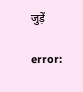जुड़ें

error: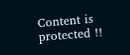Content is protected !!